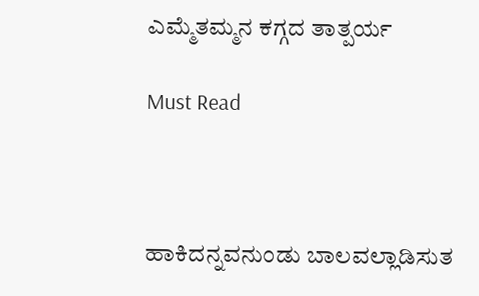ಎಮ್ಮೆತಮ್ಮನ ಕಗ್ಗದ ತಾತ್ಪರ್ಯ

Must Read



ಹಾಕಿದನ್ನವನುಂಡು ಬಾಲವಲ್ಲಾಡಿಸುತ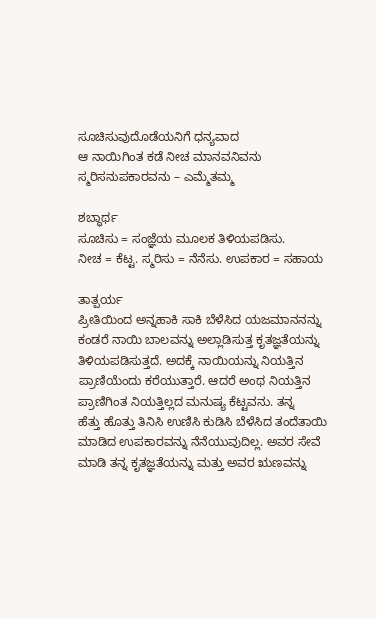ಸೂಚಿಸುವುದೊಡೆಯನಿಗೆ ಧನ್ಯವಾದ
ಆ ನಾಯಿಗಿಂತ ಕಡೆ ನೀಚ ಮಾನವನಿವನು
ಸ್ಮರಿಸನುಪಕಾರವನು – ಎಮ್ಮೆತಮ್ಮ

ಶಬ್ಧಾರ್ಥ
ಸೂಚಿಸು = ಸಂಜ್ಞೆಯ ಮೂಲಕ‌ ತಿಳಿಯಪಡಿಸು.
ನೀಚ = ಕೆಟ್ಟ. ಸ್ಮರಿಸು‌ = ನೆನೆಸು. ಉಪಕಾರ = ಸಹಾಯ

ತಾತ್ಪರ್ಯ
ಪ್ರೀತಿಯಿಂದ‌ ಅನ್ನಹಾಕಿ ಸಾಕಿ ಬೆಳೆಸಿದ ಯಜಮಾನನನ್ನು
ಕಂಡರೆ ನಾಯಿ ಬಾಲವನ್ನು‌ ಅಲ್ಲಾಡಿಸುತ್ತ‌ ಕೃತಜ್ಞತೆಯನ್ನು
ತಿಳಿಯಪಡಿಸುತ್ತದೆ. ಅದಕ್ಕೆ‌ ನಾಯಿಯನ್ನು‌‌ ನಿಯತ್ತಿನ
ಪ್ರಾಣಿಯೆಂದು‌ ಕರೆಯುತ್ತಾರೆ. ಆದರೆ ಅಂಥ‌ ನಿಯತ್ತಿನ
ಪ್ರಾಣಿಗಿಂತ‌ ನಿಯತ್ತಿಲ್ಲದ‌ ಮನುಷ್ಯ ಕೆಟ್ಟವನು. ತನ್ನ
ಹೆತ್ತು ಹೊತ್ತು ತಿನಿಸಿ ಉಣಿಸಿ ಕುಡಿಸಿ ಬೆಳೆಸಿದ ತಂದೆತಾಯಿ
ಮಾಡಿದ‌ ಉಪಕಾರವನ್ನು ನೆನೆಯುವುದಿಲ್ಲ. ಅವರ ಸೇವೆ
ಮಾಡಿ ತನ್ನ‌ ಕೃತಜ್ಞತೆಯನ್ನು ಮತ್ತು ಅವರ‌ ಋಣವನ್ನು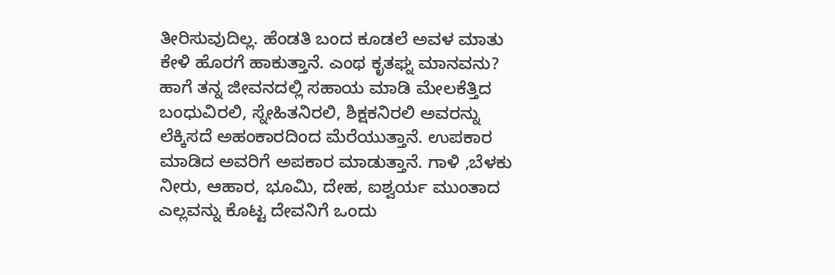ತೀರಿಸುವುದಿಲ್ಲ. ಹೆಂಡತಿ‌ ಬಂದ ಕೂಡಲೆ‌ ಅವಳ‌ ಮಾತು
ಕೇಳಿ‌ ಹೊರಗೆ ಹಾಕುತ್ತಾನೆ. ಎಂಥ ಕೃತಘ್ನ ಮಾನವನು?
ಹಾಗೆ ತನ್ನ ಜೀವನದಲ್ಲಿ ಸಹಾಯ ಮಾಡಿ‌ ಮೇಲಕೆತ್ತಿದ
ಬಂಧುವಿರಲಿ, ಸ್ನೇಹಿತನಿರಲಿ, ಶಿಕ್ಷಕನಿರಲಿ‌ ಅವರನ್ನು
ಲೆಕ್ಕಿಸದೆ ಅಹಂಕಾರದಿಂದ‌ ಮೆರೆಯುತ್ತಾನೆ. ಉಪಕಾರ ಮಾಡಿದ ಅವರಿಗೆ ಅಪಕಾರ ಮಾಡುತ್ತಾನೆ. ಗಾಳಿ ,ಬೆಳಕು
ನೀರು, ಆಹಾರ, ಭೂಮಿ, ದೇಹ, ಐಶ್ವರ್ಯ ಮುಂತಾದ
ಎಲ್ಲವನ್ನು ಕೊಟ್ಟ ದೇವನಿಗೆ ಒಂದು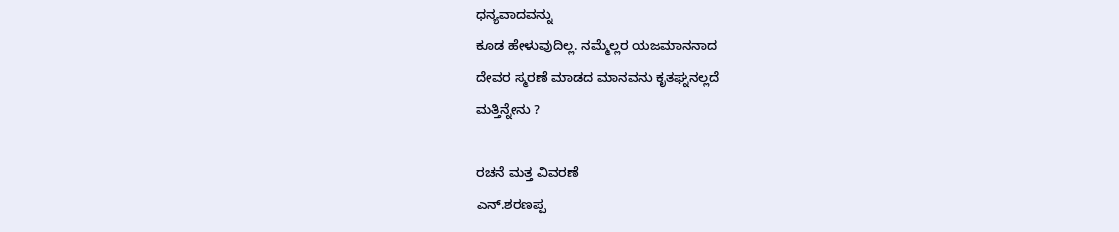ಧನ್ಯವಾದವನ್ನು
ಕೂಡ ಹೇಳುವುದಿಲ್ಲ. ನಮ್ಮೆಲ್ಲರ‌ ಯಜಮಾನನಾದ
ದೇವರ ಸ್ಮರಣೆ ಮಾಡದ ಮಾನವನು‌ ಕೃತಘ್ನನಲ್ಲದೆ
ಮತ್ತಿನ್ನೇನು ?

ರಚನೆ ಮತ್ತ ವಿವರಣೆ
ಎನ್.ಶರಣಪ್ಪ‌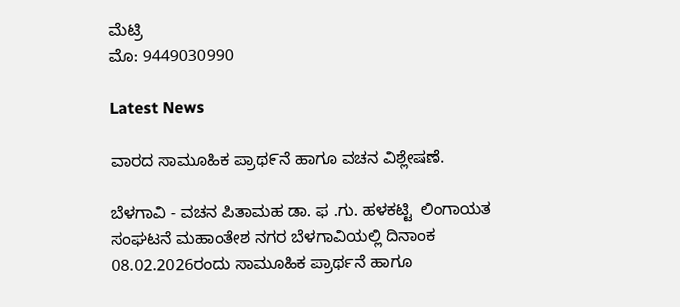ಮೆಟ್ರಿ
ಮೊ: 9449030990

Latest News

ವಾರದ ಸಾಮೂಹಿಕ ಪ್ರಾಥ೯ನೆ ಹಾಗೂ ವಚನ ವಿಶ್ಲೇಷಣೆ.

ಬೆಳಗಾವಿ - ವಚನ ಪಿತಾಮಹ ಡಾ. ಫ .ಗು. ಹಳಕಟ್ಟಿ  ಲಿಂಗಾಯತ ಸಂಘಟನೆ ಮಹಾಂತೇಶ ನಗರ ಬೆಳಗಾವಿಯಲ್ಲಿ ದಿನಾಂಕ 08.02.2026ರಂದು ಸಾಮೂಹಿಕ ಪ್ರಾರ್ಥನೆ ಹಾಗೂ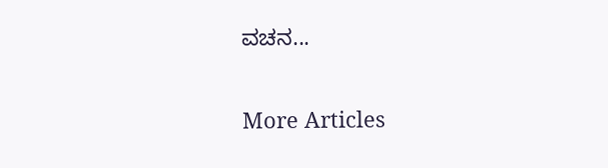ವಚನ...

More Articles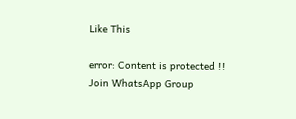Like This

error: Content is protected !!
Join WhatsApp Group